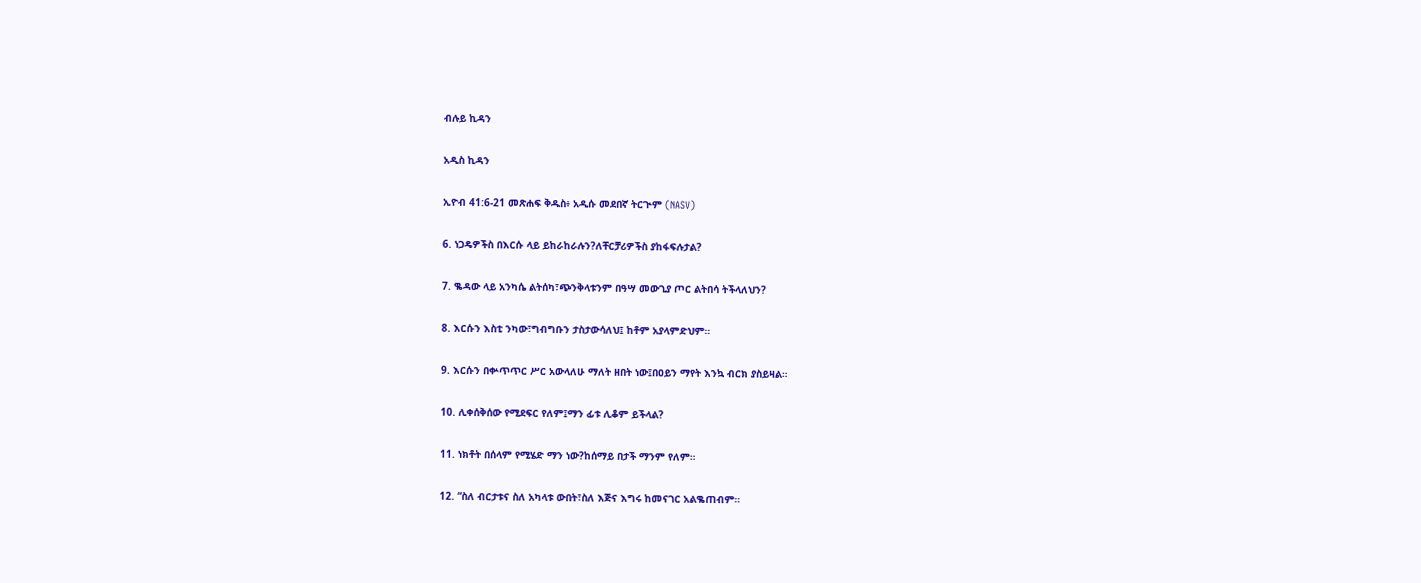ብሉይ ኪዳን

አዲስ ኪዳን

ኢዮብ 41:6-21 መጽሐፍ ቅዱስ፥ አዲሱ መደበኛ ትርጒም (NASV)

6. ነጋዴዎችስ በእርሱ ላይ ይከራከራሉን?ለቸርቻሪዎችስ ያከፋፍሉታል?

7. ቈዳው ላይ አንካሴ ልትሰካ፣ጭንቅላቱንም በዓሣ መውጊያ ጦር ልትበሳ ትችላለህን?

8. እርሱን እስቲ ንካው፣ግብግቡን ታስታውሳለህ፤ ከቶም አያላምድህም።

9. እርሱን በቍጥጥር ሥር አውላለሁ ማለት ዘበት ነው፤በዐይን ማየት እንኳ ብርክ ያስይዛል።

10. ሊቀሰቅሰው የሚደፍር የለም፤ማን ፊቱ ሊቆም ይችላል?

11. ነክቶት በሰላም የሚሄድ ማን ነው?ከሰማይ በታች ማንም የለም።

12. “ስለ ብርታቱና ስለ አካላቱ ውበት፣ስለ እጅና እግሩ ከመናገር አልቈጠብም።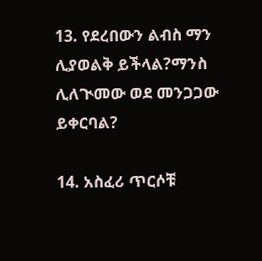13. የደረበውን ልብስ ማን ሊያወልቅ ይችላል?ማንስ ሊለጒመው ወደ መንጋጋው ይቀርባል?

14. አስፈሪ ጥርሶቹ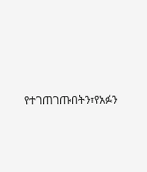የተገጠገጡበትን፣የአፉን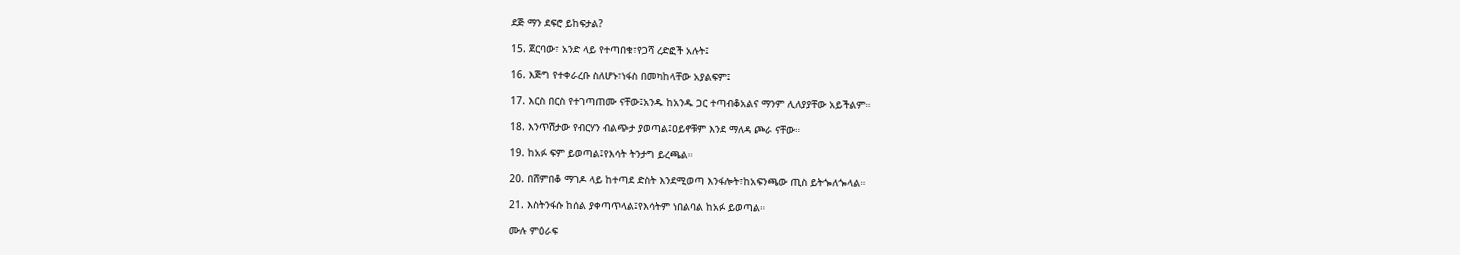ደጅ ማን ደፍሮ ይከፍታል?

15. ጀርባው፣ አንድ ላይ የተጣበቁ፣የጋሻ ረድፎች አሉት፤

16. እጅግ የተቀራረቡ ስለሆኑ፣ነፋስ በመካከላቸው አያልፍም፤

17. እርስ በርስ የተገጣጠሙ ናቸው፤አንዱ ከአንዱ ጋር ተጣብቆአልና ማንም ሊለያያቸው አይችልም።

18. እንጥሽታው የብርሃን ብልጭታ ያወጣል፤ዐይኖቹም እንደ ማለዳ ጮራ ናቸው።

19. ከአፉ ፍም ይወጣል፤የእሳት ትንታግ ይረጫል።

20. በሸምበቆ ማገዶ ላይ ከተጣደ ድስት እንደሚወጣ እንፋሎት፣ከአፍንጫው ጢስ ይትጐለጐላል።

21. እስትንፋሱ ከሰል ያቀጣጥላል፤የእሳትም ነበልባል ከአፉ ይወጣል።

ሙሉ ምዕራፍ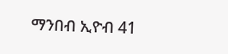ማንበብ ኢዮብ 41